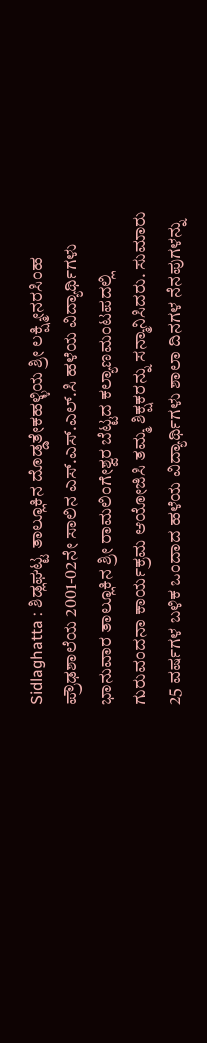Sidlaghatta : ಶಿಡ್ಲಘಟ್ಟ ತಾಲ್ಲೂಕಿನ ದೊಡ್ಡತೇಕಹಳ್ಳಿಯ ಶ್ರೀ ಲಕ್ಷ್ಮೀನರಸಿಂಹ ಪ್ರೌಢಶಾಲೆಯ 2001-02ನೇ ಸಾಲಿನ ಎಸ್.ಎಸ್.ಎಲ್.ಸಿ ಹಳೆಯ ವಿದ್ಯಾರ್ಥಿಗಳು ಭಾನುವಾರ ತಾಲ್ಲೂಕಿನ ಶ್ರೀ ರಾಮಲಿಂಗೇಶ್ವರ ಬೆಟ್ಟದ ಕಲ್ಯಾಣಮಂಟಪದಲ್ಲಿ ಗುರುವಂದನಾ ಕಾರ್ಯಕ್ರಮ ಆಯೋಜಿಸಿ ತಮ್ಮ ಶಿಕ್ಷಕರನ್ನು ಸನ್ಮಾನಿಸಿದರು. ಸುಮಾರು 25 ವರ್ಷಗಳ ಬಳಿಕ ಒಂದಾದ ಹಳೆಯ ವಿದ್ಯಾರ್ಥಿಗಳು ಶಾಲಾ ದಿನಗಳ ನೆನಪುಗಳನ್ನು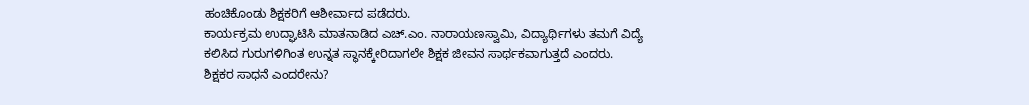ಹಂಚಿಕೊಂಡು ಶಿಕ್ಷಕರಿಗೆ ಆಶೀರ್ವಾದ ಪಡೆದರು.
ಕಾರ್ಯಕ್ರಮ ಉದ್ಘಾಟಿಸಿ ಮಾತನಾಡಿದ ಎಚ್.ಎಂ. ನಾರಾಯಣಸ್ವಾಮಿ, ವಿದ್ಯಾರ್ಥಿಗಳು ತಮಗೆ ವಿದ್ಯೆ ಕಲಿಸಿದ ಗುರುಗಳಿಗಿಂತ ಉನ್ನತ ಸ್ಥಾನಕ್ಕೇರಿದಾಗಲೇ ಶಿಕ್ಷಕ ಜೀವನ ಸಾರ್ಥಕವಾಗುತ್ತದೆ ಎಂದರು.
ಶಿಕ್ಷಕರ ಸಾಧನೆ ಎಂದರೇನು?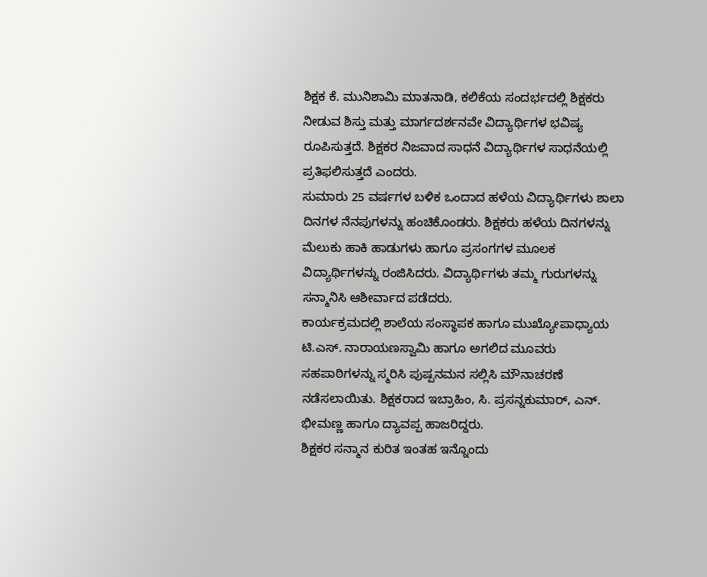ಶಿಕ್ಷಕ ಕೆ. ಮುನಿಶಾಮಿ ಮಾತನಾಡಿ, ಕಲಿಕೆಯ ಸಂದರ್ಭದಲ್ಲಿ ಶಿಕ್ಷಕರು ನೀಡುವ ಶಿಸ್ತು ಮತ್ತು ಮಾರ್ಗದರ್ಶನವೇ ವಿದ್ಯಾರ್ಥಿಗಳ ಭವಿಷ್ಯ ರೂಪಿಸುತ್ತದೆ. ಶಿಕ್ಷಕರ ನಿಜವಾದ ಸಾಧನೆ ವಿದ್ಯಾರ್ಥಿಗಳ ಸಾಧನೆಯಲ್ಲಿ ಪ್ರತಿಫಲಿಸುತ್ತದೆ ಎಂದರು.
ಸುಮಾರು 25 ವರ್ಷಗಳ ಬಳಿಕ ಒಂದಾದ ಹಳೆಯ ವಿದ್ಯಾರ್ಥಿಗಳು ಶಾಲಾ ದಿನಗಳ ನೆನಪುಗಳನ್ನು ಹಂಚಿಕೊಂಡರು. ಶಿಕ್ಷಕರು ಹಳೆಯ ದಿನಗಳನ್ನು ಮೆಲುಕು ಹಾಕಿ ಹಾಡುಗಳು ಹಾಗೂ ಪ್ರಸಂಗಗಳ ಮೂಲಕ ವಿದ್ಯಾರ್ಥಿಗಳನ್ನು ರಂಜಿಸಿದರು. ವಿದ್ಯಾರ್ಥಿಗಳು ತಮ್ಮ ಗುರುಗಳನ್ನು ಸನ್ಮಾನಿಸಿ ಆಶೀರ್ವಾದ ಪಡೆದರು.
ಕಾರ್ಯಕ್ರಮದಲ್ಲಿ ಶಾಲೆಯ ಸಂಸ್ಥಾಪಕ ಹಾಗೂ ಮುಖ್ಯೋಪಾಧ್ಯಾಯ ಟಿ.ಎಸ್. ನಾರಾಯಣಸ್ವಾಮಿ ಹಾಗೂ ಅಗಲಿದ ಮೂವರು ಸಹಪಾಠಿಗಳನ್ನು ಸ್ಮರಿಸಿ ಪುಷ್ಪನಮನ ಸಲ್ಲಿಸಿ ಮೌನಾಚರಣೆ ನಡೆಸಲಾಯಿತು. ಶಿಕ್ಷಕರಾದ ಇಬ್ರಾಹಿಂ, ಸಿ. ಪ್ರಸನ್ನಕುಮಾರ್, ಎನ್. ಭೀಮಣ್ಣ ಹಾಗೂ ದ್ಯಾವಪ್ಪ ಹಾಜರಿದ್ದರು.
ಶಿಕ್ಷಕರ ಸನ್ಮಾನ ಕುರಿತ ಇಂತಹ ಇನ್ನೊಂದು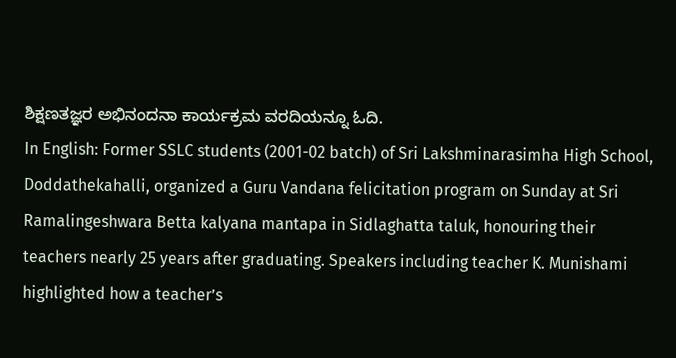ಶಿಕ್ಷಣತಜ್ಞರ ಅಭಿನಂದನಾ ಕಾರ್ಯಕ್ರಮ ವರದಿಯನ್ನೂ ಓದಿ.
In English: Former SSLC students (2001-02 batch) of Sri Lakshminarasimha High School, Doddathekahalli, organized a Guru Vandana felicitation program on Sunday at Sri Ramalingeshwara Betta kalyana mantapa in Sidlaghatta taluk, honouring their teachers nearly 25 years after graduating. Speakers including teacher K. Munishami highlighted how a teacher’s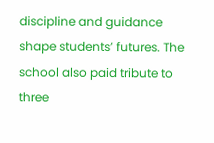discipline and guidance shape students’ futures. The school also paid tribute to three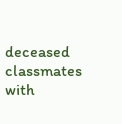deceased classmates with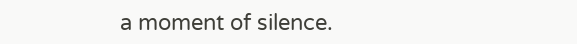a moment of silence.